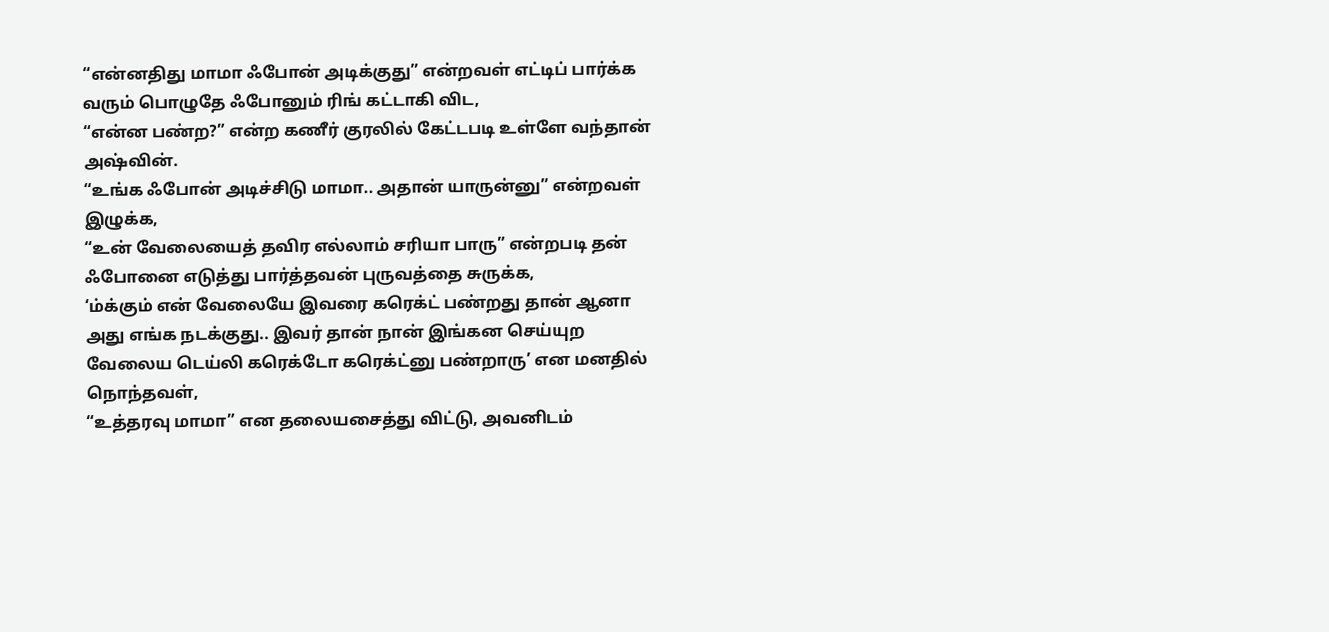“என்னதிது மாமா ஃபோன் அடிக்குது” என்றவள் எட்டிப் பார்க்க வரும் பொழுதே ஃபோனும் ரிங் கட்டாகி விட,
“என்ன பண்ற?” என்ற கணீர் குரலில் கேட்டபடி உள்ளே வந்தான் அஷ்வின்.
“உங்க ஃபோன் அடிச்சிடு மாமா.. அதான் யாருன்னு” என்றவள் இழுக்க,
“உன் வேலையைத் தவிர எல்லாம் சரியா பாரு” என்றபடி தன் ஃபோனை எடுத்து பார்த்தவன் புருவத்தை சுருக்க,
‘ம்க்கும் என் வேலையே இவரை கரெக்ட் பண்றது தான் ஆனா அது எங்க நடக்குது.. இவர் தான் நான் இங்கன செய்யுற வேலைய டெய்லி கரெக்டோ கரெக்ட்னு பண்றாரு’ என மனதில் நொந்தவள்,
“உத்தரவு மாமா” என தலையசைத்து விட்டு, அவனிடம்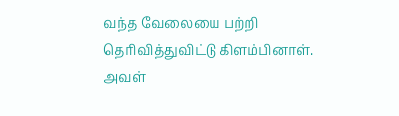வந்த வேலையை பற்றி தெரிவித்துவிட்டு கிளம்பினாள்.
அவள்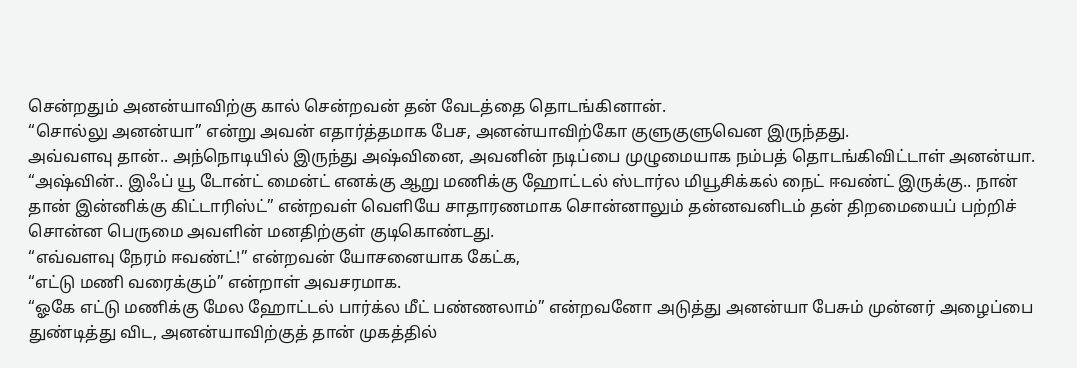சென்றதும் அனன்யாவிற்கு கால் சென்றவன் தன் வேடத்தை தொடங்கினான்.
“சொல்லு அனன்யா” என்று அவன் எதார்த்தமாக பேச, அனன்யாவிற்கோ குளுகுளுவென இருந்தது.
அவ்வளவு தான்.. அந்நொடியில் இருந்து அஷ்வினை, அவனின் நடிப்பை முழுமையாக நம்பத் தொடங்கிவிட்டாள் அனன்யா.
“அஷ்வின்.. இஃப் யூ டோன்ட் மைன்ட் எனக்கு ஆறு மணிக்கு ஹோட்டல் ஸ்டார்ல மியூசிக்கல் நைட் ஈவண்ட் இருக்கு.. நான் தான் இன்னிக்கு கிட்டாரிஸ்ட்” என்றவள் வெளியே சாதாரணமாக சொன்னாலும் தன்னவனிடம் தன் திறமையைப் பற்றிச் சொன்ன பெருமை அவளின் மனதிற்குள் குடிகொண்டது.
“எவ்வளவு நேரம் ஈவண்ட்!” என்றவன் யோசனையாக கேட்க,
“எட்டு மணி வரைக்கும்” என்றாள் அவசரமாக.
“ஓகே எட்டு மணிக்கு மேல ஹோட்டல் பார்க்ல மீட் பண்ணலாம்” என்றவனோ அடுத்து அனன்யா பேசும் முன்னர் அழைப்பை துண்டித்து விட, அனன்யாவிற்குத் தான் முகத்தில்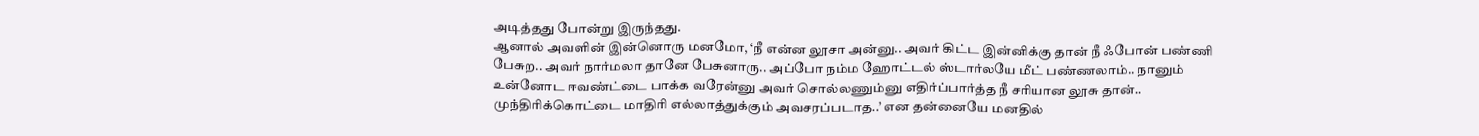அடித்தது போன்று இருந்தது.
ஆனால் அவளின் இன்னொரு மனமோ, ‘நீ என்ன லூசா அன்னு.. அவர் கிட்ட இன்னிக்கு தான் நீ ஃபோன் பண்ணி பேசுற.. அவர் நார்மலா தானே பேசுனாரு.. அப்போ நம்ம ஹோட்டல் ஸ்டார்லயே மீட் பண்ணலாம்.. நானும் உன்னோட ஈவண்ட்டை பாக்க வரேன்னு அவர் சொல்லணும்னு எதிர்ப்பார்த்த நீ சரியான லூசு தான்.. முந்திரிக்கொட்டை மாதிரி எல்லாத்துக்கும் அவசரப்படாத..’ என தன்னையே மனதில்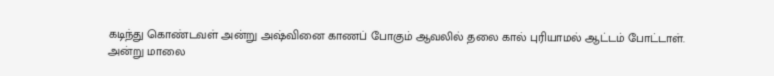கடிந்து கொண்டவள் அன்று அஷ்வினை காணப் போகும் ஆவலில் தலை கால் புரியாமல் ஆட்டம் போட்டாள்.
அன்று மாலை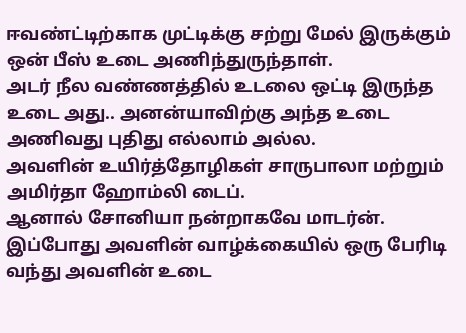ஈவண்ட்டிற்காக முட்டிக்கு சற்று மேல் இருக்கும் ஒன் பீஸ் உடை அணிந்துருந்தாள்.
அடர் நீல வண்ணத்தில் உடலை ஒட்டி இருந்த உடை அது.. அனன்யாவிற்கு அந்த உடை அணிவது புதிது எல்லாம் அல்ல.
அவளின் உயிர்த்தோழிகள் சாருபாலா மற்றும் அமிர்தா ஹோம்லி டைப்.
ஆனால் சோனியா நன்றாகவே மாடர்ன். இப்போது அவளின் வாழ்க்கையில் ஒரு பேரிடி வந்து அவளின் உடை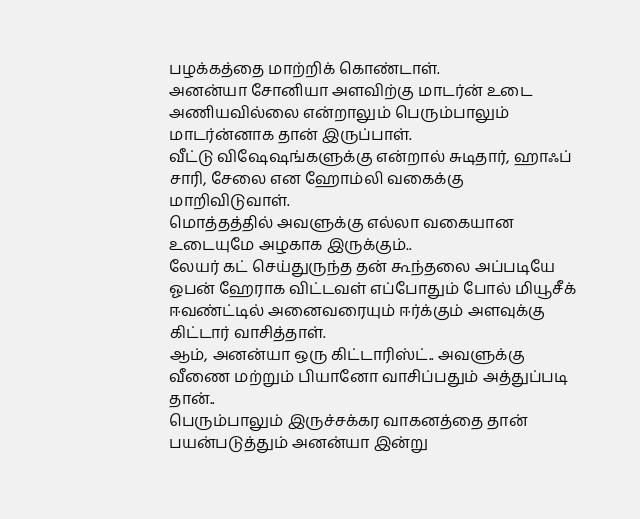பழக்கத்தை மாற்றிக் கொண்டாள்.
அனன்யா சோனியா அளவிற்கு மாடர்ன் உடை அணியவில்லை என்றாலும் பெரும்பாலும் மாடர்ன்னாக தான் இருப்பாள்.
வீட்டு விஷேஷங்களுக்கு என்றால் சுடிதார், ஹாஃப் சாரி, சேலை என ஹோம்லி வகைக்கு மாறிவிடுவாள்.
மொத்தத்தில் அவளுக்கு எல்லா வகையான உடையுமே அழகாக இருக்கும்..
லேயர் கட் செய்துருந்த தன் கூந்தலை அப்படியே ஓபன் ஹேராக விட்டவள் எப்போதும் போல் மியூசீக் ஈவண்ட்டில் அனைவரையும் ஈர்க்கும் அளவுக்கு கிட்டார் வாசித்தாள்.
ஆம், அனன்யா ஒரு கிட்டாரிஸ்ட்.. அவளுக்கு வீணை மற்றும் பியானோ வாசிப்பதும் அத்துப்படி தான்..
பெரும்பாலும் இருச்சக்கர வாகனத்தை தான் பயன்படுத்தும் அனன்யா இன்று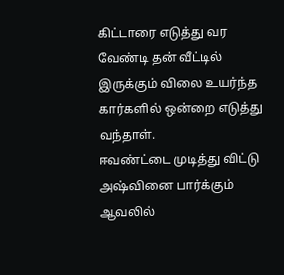கிட்டாரை எடுத்து வர வேண்டி தன் வீட்டில் இருக்கும் விலை உயர்ந்த கார்களில் ஒன்றை எடுத்து வந்தாள்.
ஈவண்ட்டை முடித்து விட்டு அஷ்வினை பார்க்கும் ஆவலில்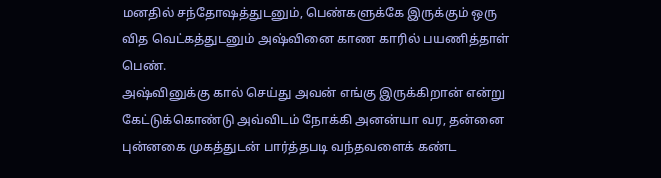மனதில் சந்தோஷத்துடனும், பெண்களுக்கே இருக்கும் ஒரு வித வெட்கத்துடனும் அஷ்வினை காண காரில் பயணித்தாள் பெண்.
அஷ்வினுக்கு கால் செய்து அவன் எங்கு இருக்கிறான் என்று கேட்டுக்கொண்டு அவ்விடம் நோக்கி அனன்யா வர, தன்னை புன்னகை முகத்துடன் பார்த்தபடி வந்தவளைக் கண்ட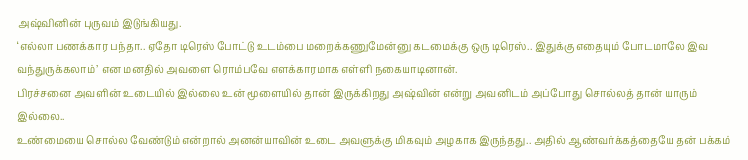அஷ்வினின் புருவம் இடுங்கியது.
‘எல்லா பணக்கார பந்தா.. ஏதோ டிரெஸ் போட்டு உடம்பை மறைக்கணுமேன்னு கடமைக்கு ஒரு டிரெஸ்.. இதுக்கு எதையும் போடமாலே இவ வந்துருக்கலாம்’ என மனதில் அவளை ரொம்பவே எளக்காரமாக எள்ளி நகையாடினான்.
பிரச்சனை அவளின் உடையில் இல்லை உன் மூளையில் தான் இருக்கிறது அஷ்வின் என்று அவனிடம் அப்போது சொல்லத் தான் யாரும் இல்லை..
உண்மையை சொல்ல வேண்டும் என்றால் அனன்யாவின் உடை அவளுக்கு மிகவும் அழகாக இருந்தது.. அதில் ஆண்வர்க்கத்தையே தன் பக்கம்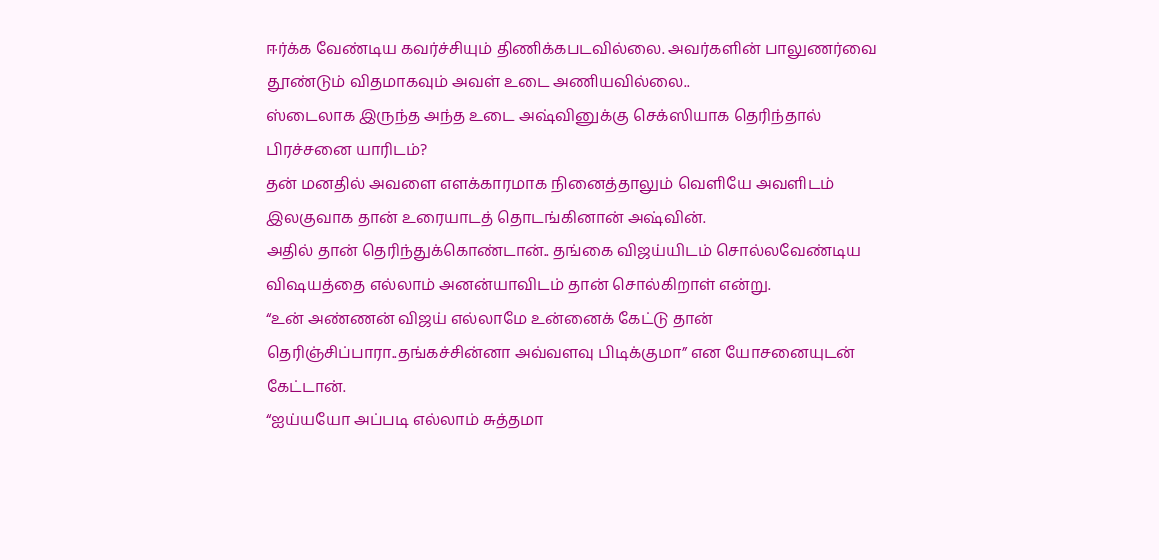ஈர்க்க வேண்டிய கவர்ச்சியும் திணிக்கபடவில்லை. அவர்களின் பாலுணர்வை தூண்டும் விதமாகவும் அவள் உடை அணியவில்லை..
ஸ்டைலாக இருந்த அந்த உடை அஷ்வினுக்கு செக்ஸியாக தெரிந்தால் பிரச்சனை யாரிடம்?
தன் மனதில் அவளை எளக்காரமாக நினைத்தாலும் வெளியே அவளிடம் இலகுவாக தான் உரையாடத் தொடங்கினான் அஷ்வின்.
அதில் தான் தெரிந்துக்கொண்டான்.. தங்கை விஜய்யிடம் சொல்லவேண்டிய விஷயத்தை எல்லாம் அனன்யாவிடம் தான் சொல்கிறாள் என்று.
“உன் அண்ணன் விஜய் எல்லாமே உன்னைக் கேட்டு தான் தெரிஞ்சிப்பாரா..தங்கச்சின்னா அவ்வளவு பிடிக்குமா” என யோசனையுடன் கேட்டான்.
“ஐய்யயோ அப்படி எல்லாம் சுத்தமா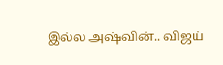இல்ல அஷ்வின்.. விஜய்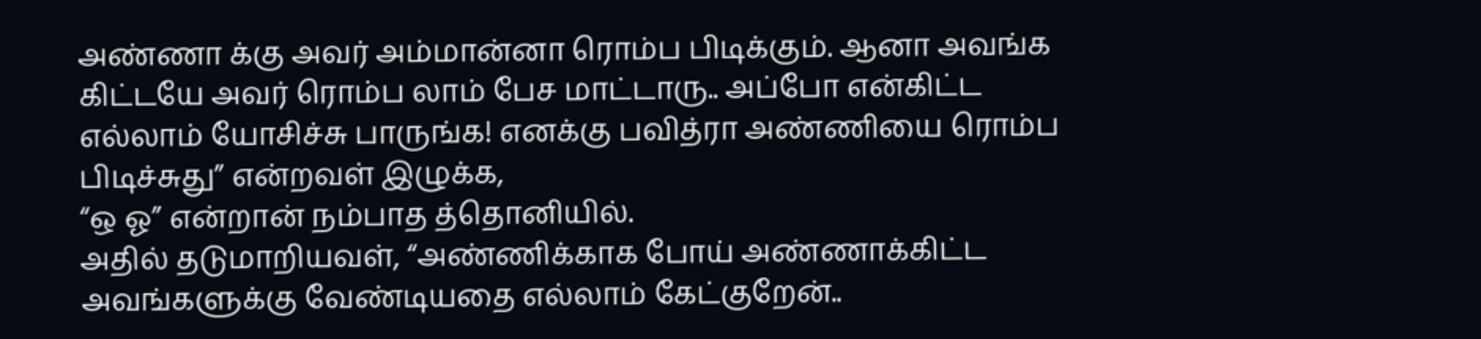அண்ணா க்கு அவர் அம்மான்னா ரொம்ப பிடிக்கும். ஆனா அவங்க கிட்டயே அவர் ரொம்ப லாம் பேச மாட்டாரு.. அப்போ என்கிட்ட எல்லாம் யோசிச்சு பாருங்க! எனக்கு பவித்ரா அண்ணியை ரொம்ப பிடிச்சுது” என்றவள் இழுக்க,
“ஒ ஓ” என்றான் நம்பாத த்தொனியில்.
அதில் தடுமாறியவள், “அண்ணிக்காக போய் அண்ணாக்கிட்ட அவங்களுக்கு வேண்டியதை எல்லாம் கேட்குறேன்..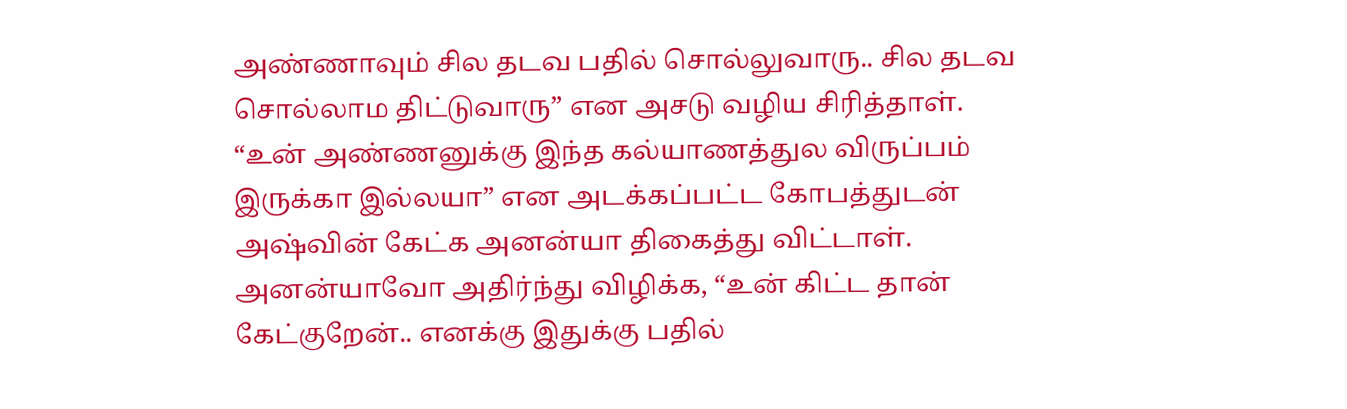அண்ணாவும் சில தடவ பதில் சொல்லுவாரு.. சில தடவ சொல்லாம திட்டுவாரு” என அசடு வழிய சிரித்தாள்.
“உன் அண்ணனுக்கு இந்த கல்யாணத்துல விருப்பம் இருக்கா இல்லயா” என அடக்கப்பட்ட கோபத்துடன் அஷ்வின் கேட்க அனன்யா திகைத்து விட்டாள்.
அனன்யாவோ அதிர்ந்து விழிக்க, “உன் கிட்ட தான் கேட்குறேன்.. எனக்கு இதுக்கு பதில்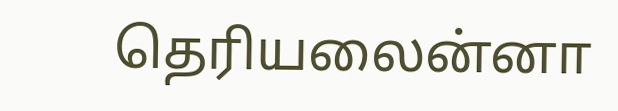தெரியலைன்னா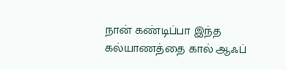நான் கண்டிப்பா இந்த கல்யாணத்தை கால் ஆஃப்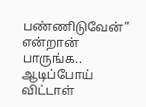பண்ணிடுவேன்” என்றான் பாருங்க.. ஆடிப்போய் விட்டாள்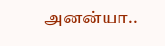அனன்யா..